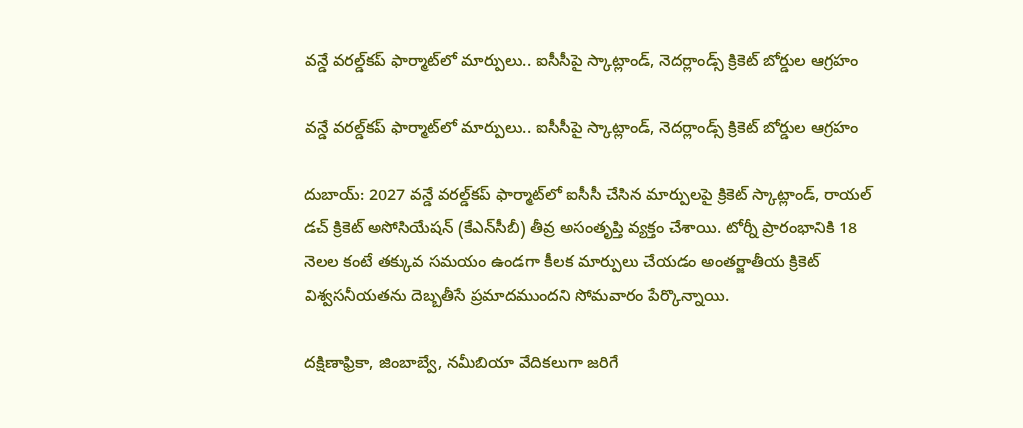వన్డే వరల్డ్‌‌కప్‌‌ ఫార్మాట్‌లో మార్పులు.. ఐసీసీపై స్కాట్లాండ్‌‌, నెదర్లాండ్స్‌‌ క్రికెట్‌‌ బోర్డుల ఆగ్రహం

వన్డే వరల్డ్‌‌కప్‌‌ ఫార్మాట్‌లో మార్పులు.. ఐసీసీపై స్కాట్లాండ్‌‌, నెదర్లాండ్స్‌‌ క్రికెట్‌‌ బోర్డుల ఆగ్రహం

దుబాయ్‌‌: 2027 వన్డే వరల్డ్‌‌కప్‌‌ ఫార్మాట్‌‌లో ఐసీసీ చేసిన మార్పులపై క్రికెట్‌‌ స్కాట్లాండ్‌‌, రాయల్‌‌ డచ్‌‌ క్రికెట్‌‌ అసోసియేషన్‌‌ (కేఎన్‌‌సీబీ) తీవ్ర అసంతృప్తి వ్యక్తం చేశాయి. టోర్నీ ప్రారంభానికి 18 నెలల కంటే తక్కువ సమయం ఉండగా కీలక మార్పులు చేయడం అంతర్జాతీయ క్రికెట్‌‌ విశ్వసనీయతను దెబ్బతీసే ప్రమాదముందని సోమవారం పేర్కొన్నాయి.

దక్షిణాఫ్రికా, జింబాబ్వే, నమీబియా వేదికలుగా జరిగే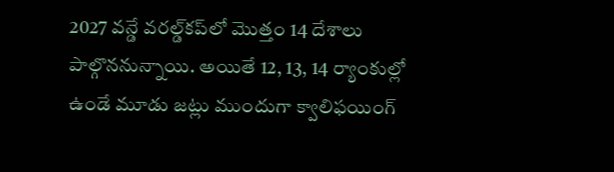2027 వన్డే వరల్డ్‌‌కప్‌‌లో మొత్తం 14 దేశాలు పాల్గొననున్నాయి. అయితే 12, 13, 14 ర్యాంకుల్లో ఉండే మూడు జట్లు ముందుగా క్వాలిఫయింగ్‌‌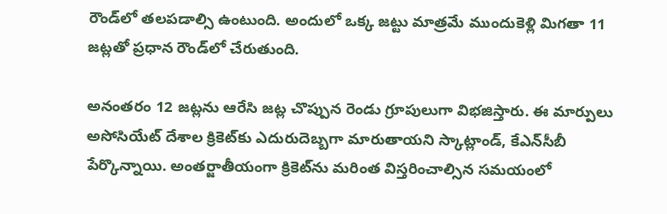రౌండ్‌‌లో తలపడాల్సి ఉంటుంది. అందులో ఒక్క జట్టు మాత్రమే ముందుకెళ్లి మిగతా 11 జట్లతో ప్రధాన రౌండ్‌‌లో చేరుతుంది.

అనంతరం 12 జట్లను ఆరేసి జట్ల చొప్పున రెండు గ్రూపులుగా విభజిస్తారు. ఈ మార్పులు అసోసియేట్‌‌ దేశాల క్రికెట్‌‌కు ఎదురుదెబ్బగా మారుతాయని స్కాట్లాండ్‌‌, కేఎన్‌‌సీబీ పేర్కొన్నాయి. అంతర్జాతీయంగా క్రికెట్‌‌ను మరింత విస్తరించాల్సిన సమయంలో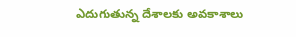ఎదుగుతున్న దేశాలకు అవకాశాలు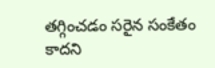తగ్గించడం సరైన సంకేతం కాదని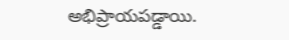అభిప్రాయపడ్డాయి.